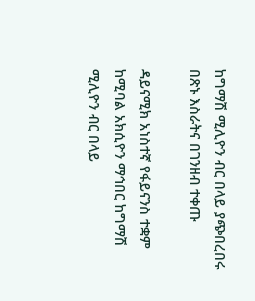ከግማሽ ሚሊዮን ብር በላይ ያጭበረበሩ በጽኑ እስራትና በገንዘብ ተቀጡ

ዳይናሚክ አነስተኛ የፋይናንስ ተቋም ከሚባል አክሲዮን ማኅበር ከግማሽ ሚሊዮን ብር በላይ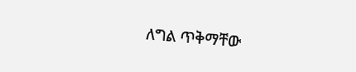ለግል ጥቅማቸው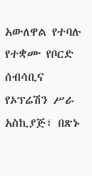አውለዋል የተባሉ የተቋሙ የቦርድ ሰብሳቢና የኦፕሬሽን ሥራ አስኪያጅ፣ በጽኑ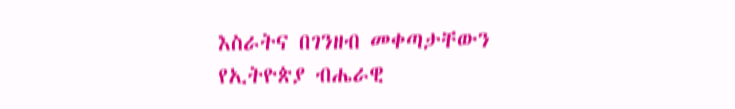እስራትና በገንዘብ መቀጣታቸውን የኢትዮጵያ ብሔራዊ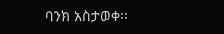ባንክ አስታወቀ፡፡